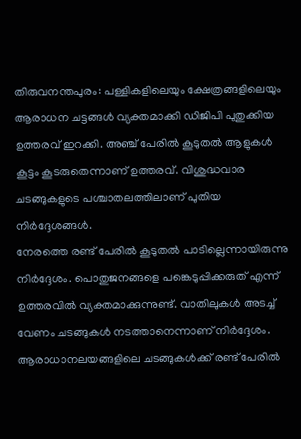തിരുവനന്തപുരം: പള്ളികളിലെയും ക്ഷേത്രങ്ങളിലെയും ആരാധന ചട്ടങ്ങൾ വ്യക്തമാക്കി ഡിജിപി പുതുക്കിയ ഉത്തരവ് ഇറക്കി. അഞ്ച് പേരിൽ കൂടുതൽ ആളുകൾ കൂട്ടം കൂടരുതെന്നാണ് ഉത്തരവ്. വിശുദ്ധവാര ചടങ്ങുകളുടെ പശ്ചാതലത്തിലാണ് പുതിയ നിർദ്ദേശങ്ങൾ.
നേരത്തെ രണ്ട് പേരിൽ കൂടുതൽ പാടില്ലെന്നായിരുന്നു നിർദ്ദേശം. പൊതുജനങ്ങളെ പങ്കെടുപ്പിക്കരുത് എന്ന് ഉത്തരവിൽ വ്യക്തമാക്കുന്നുണ്ട്. വാതിലുകൾ അടച്ച് വേണം ചടങ്ങുകൾ നടത്താനെന്നാണ് നിർദ്ദേശം.
ആരാധാനലയങ്ങളിലെ ചടങ്ങുകൾക്ക് രണ്ട് പേരിൽ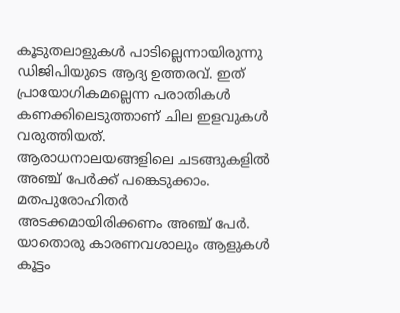കൂടുതലാളുകൾ പാടില്ലെന്നായിരുന്നു ഡിജിപിയുടെ ആദ്യ ഉത്തരവ്. ഇത് പ്രായോഗികമല്ലെന്ന പരാതികൾ കണക്കിലെടുത്താണ് ചില ഇളവുകൾ വരുത്തിയത്.
ആരാധനാലയങ്ങളിലെ ചടങ്ങുകളിൽ അഞ്ച് പേർക്ക് പങ്കെടുക്കാം. മതപുരോഹിതർ അടക്കമായിരിക്കണം അഞ്ച് പേർ. യാതൊരു കാരണവശാലും ആളുകൾ കൂട്ടം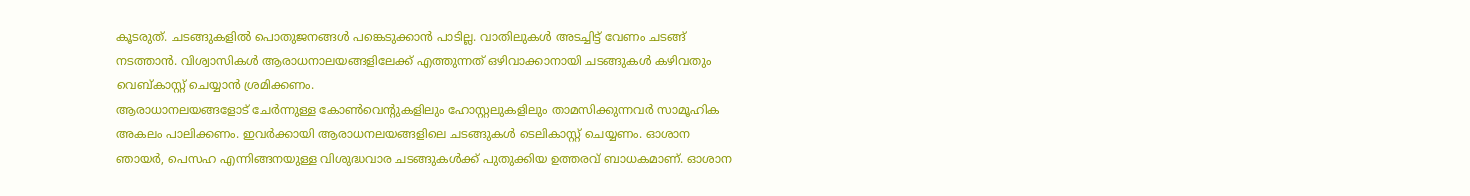കൂടരുത്. ചടങ്ങുകളിൽ പൊതുജനങ്ങൾ പങ്കെടുക്കാൻ പാടില്ല. വാതിലുകൾ അടച്ചിട്ട് വേണം ചടങ്ങ് നടത്താൻ. വിശ്വാസികൾ ആരാധനാലയങ്ങളിലേക്ക് എത്തുന്നത് ഒഴിവാക്കാനായി ചടങ്ങുകൾ കഴിവതും വെബ്കാസ്റ്റ് ചെയ്യാൻ ശ്രമിക്കണം.
ആരാധാനലയങ്ങളോട് ചേർന്നുള്ള കോൺവെന്റുകളിലും ഹോസ്റ്റലുകളിലും താമസിക്കുന്നവർ സാമൂഹിക അകലം പാലിക്കണം. ഇവർക്കായി ആരാധനലയങ്ങളിലെ ചടങ്ങുകൾ ടെലികാസ്റ്റ് ചെയ്യണം. ഓശാന ഞായർ, പെസഹ എന്നിങ്ങനയുള്ള വിശുദ്ധവാര ചടങ്ങുകൾക്ക് പുതുക്കിയ ഉത്തരവ് ബാധകമാണ്. ഓശാന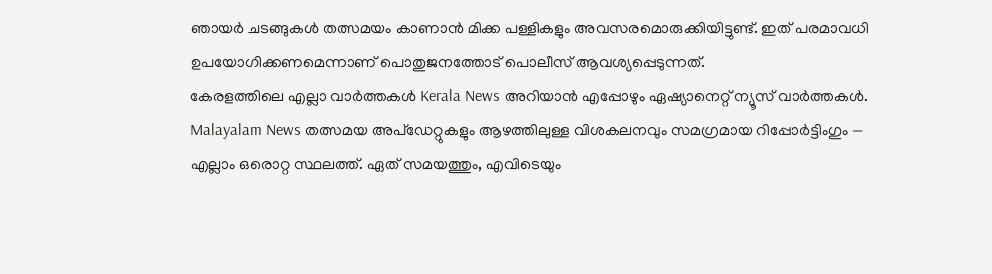ഞായർ ചടങ്ങുകൾ തത്സമയം കാണാൻ മിക്ക പള്ളികളും അവസരമൊരുക്കിയിട്ടുണ്ട്. ഇത് പരമാവധി ഉപയോഗിക്കണമെന്നാണ് പൊതുജനത്തോട് പൊലീസ് ആവശ്യപ്പെടുന്നത്.
കേരളത്തിലെ എല്ലാ വാർത്തകൾ Kerala News അറിയാൻ എപ്പോഴും ഏഷ്യാനെറ്റ് ന്യൂസ് വാർത്തകൾ. Malayalam News തത്സമയ അപ്ഡേറ്റുകളും ആഴത്തിലുള്ള വിശകലനവും സമഗ്രമായ റിപ്പോർട്ടിംഗും — എല്ലാം ഒരൊറ്റ സ്ഥലത്ത്. ഏത് സമയത്തും, എവിടെയും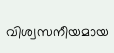വിശ്വസനീയമായ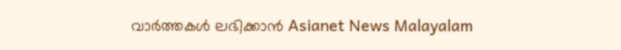വാർത്തകൾ ലഭിക്കാൻ Asianet News Malayalam